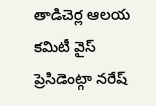తాడిచెర్ల ఆలయ కమిటీ వైస్ ప్రెసిడెంట్గా నరేష్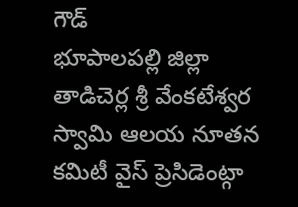గౌడ్
భూపాలపల్లి జిల్లా తాడిచెర్ల శ్రీ వేంకటేశ్వర స్వామి ఆలయ నూతన కమిటీ వైస్ ప్రెసిడెంట్గా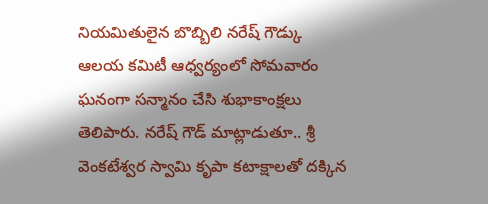నియమితులైన బొబ్బిలి నరేష్ గౌడ్కు ఆలయ కమిటీ ఆధ్వర్యంలో సోమవారం ఘనంగా సన్మానం చేసి శుభాకాంక్షలు తెలిపారు. నరేష్ గౌడ్ మాట్లాడుతూ.. శ్రీ వెంకటేశ్వర స్వామి కృపా కటాక్షాలతో దక్కిన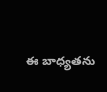ఈ బాధ్యతను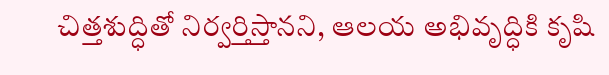చిత్తశుద్ధితో నిర్వర్తిస్తానని, ఆలయ అభివృద్ధికి కృషి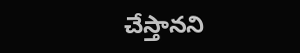చేస్తానని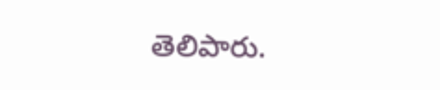తెలిపారు.